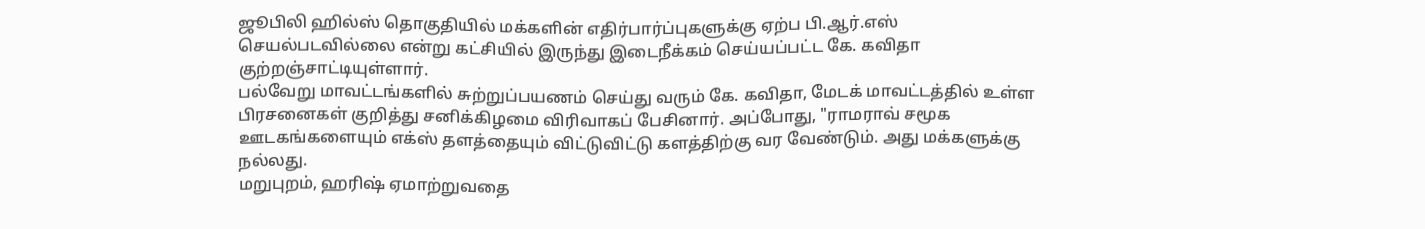ஜூபிலி ஹில்ஸ் தொகுதியில் மக்களின் எதிர்பார்ப்புகளுக்கு ஏற்ப பி.ஆர்.எஸ் செயல்படவில்லை என்று கட்சியில் இருந்து இடைநீக்கம் செய்யப்பட்ட கே. கவிதா குற்றஞ்சாட்டியுள்ளார்.
பல்வேறு மாவட்டங்களில் சுற்றுப்பயணம் செய்து வரும் கே. கவிதா, மேடக் மாவட்டத்தில் உள்ள பிரசனைகள் குறித்து சனிக்கிழமை விரிவாகப் பேசினார். அப்போது, "ராமராவ் சமூக ஊடகங்களையும் எக்ஸ் தளத்தையும் விட்டுவிட்டு களத்திற்கு வர வேண்டும். அது மக்களுக்கு நல்லது.
மறுபுறம், ஹரிஷ் ஏமாற்றுவதை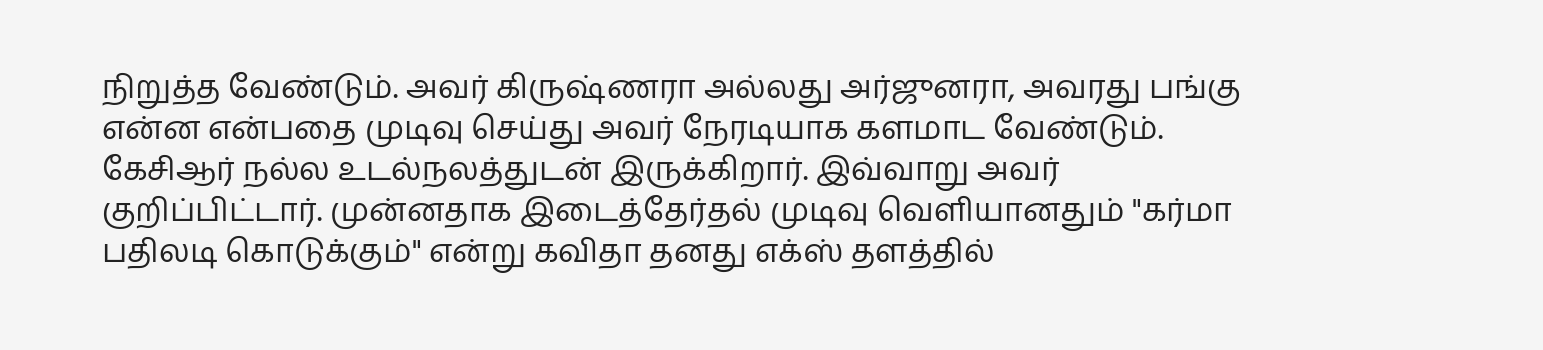நிறுத்த வேண்டும். அவர் கிருஷ்ணரா அல்லது அர்ஜுனரா, அவரது பங்கு என்ன என்பதை முடிவு செய்து அவர் நேரடியாக களமாட வேண்டும். கேசிஆர் நல்ல உடல்நலத்துடன் இருக்கிறார். இவ்வாறு அவர் குறிப்பிட்டார். முன்னதாக இடைத்தேர்தல் முடிவு வெளியானதும் "கர்மா பதிலடி கொடுக்கும்" என்று கவிதா தனது எக்ஸ் தளத்தில்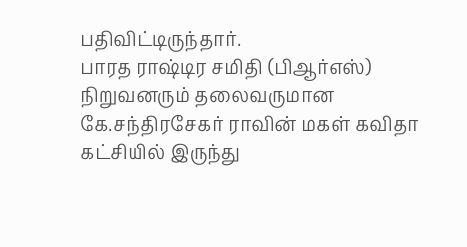பதிவிட்டிருந்தார்.
பாரத ராஷ்டிர சமிதி (பிஆர்எஸ்) நிறுவனரும் தலைவருமான கே.சந்திரசேகர் ராவின் மகள் கவிதா கட்சியில் இருந்து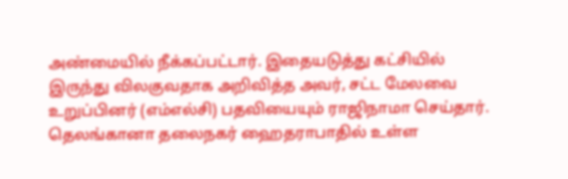அண்மையில் நீக்கப்பட்டார். இதையடுத்து கட்சியில் இருந்து விலகுவதாக அறிவித்த அவர், சட்ட மேலவை உறுப்பினர் (எம்எல்சி) பதவியையும் ராஜிநாமா செய்தார்.
தெலங்கானா தலைநகர் ஹைதராபாதில் உள்ள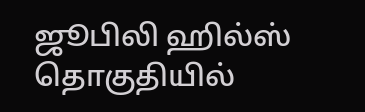ஜூபிலி ஹில்ஸ் தொகுதியில்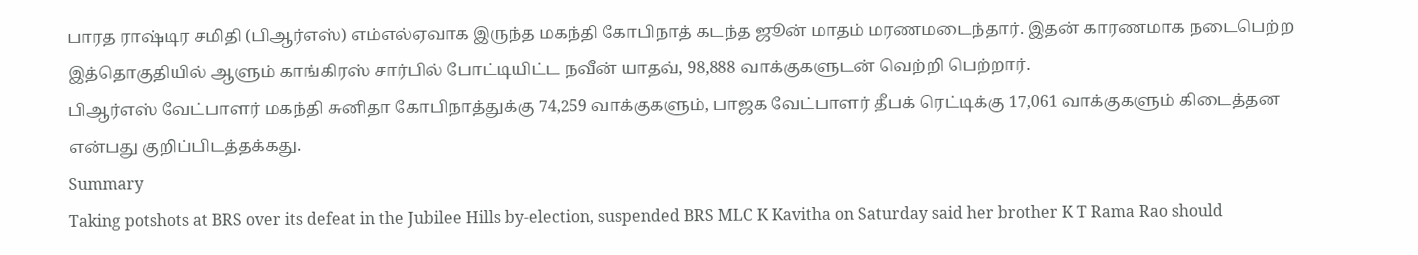பாரத ராஷ்டிர சமிதி (பிஆர்எஸ்) எம்எல்ஏவாக இருந்த மகந்தி கோபிநாத் கடந்த ஜூன் மாதம் மரணமடைந்தார். இதன் காரணமாக நடைபெற்ற இத்தொகுதியில் ஆளும் காங்கிரஸ் சார்பில் போட்டியிட்ட நவீன் யாதவ், 98,888 வாக்குகளுடன் வெற்றி பெற்றார்.
பிஆர்எஸ் வேட்பாளர் மகந்தி சுனிதா கோபிநாத்துக்கு 74,259 வாக்குகளும், பாஜக வேட்பாளர் தீபக் ரெட்டிக்கு 17,061 வாக்குகளும் கிடைத்தன என்பது குறிப்பிடத்தக்கது.
Summary
Taking potshots at BRS over its defeat in the Jubilee Hills by-election, suspended BRS MLC K Kavitha on Saturday said her brother K T Rama Rao should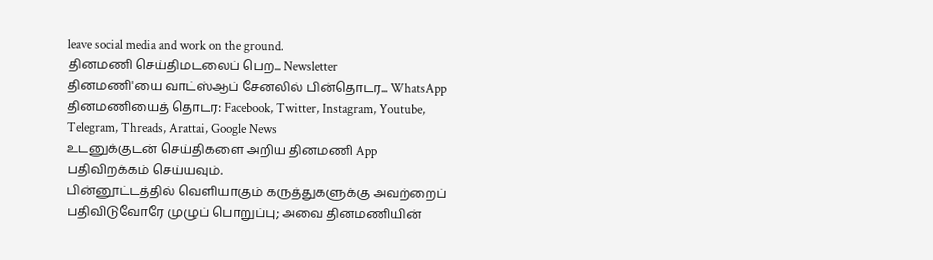leave social media and work on the ground.
தினமணி செய்திமடலைப் பெற... Newsletter
தினமணி'யை வாட்ஸ்ஆப் சேனலில் பின்தொடர... WhatsApp
தினமணியைத் தொடர: Facebook, Twitter, Instagram, Youtube, Telegram, Threads, Arattai, Google News
உடனுக்குடன் செய்திகளை அறிய தினமணி App பதிவிறக்கம் செய்யவும்.
பின்னூட்டத்தில் வெளியாகும் கருத்துகளுக்கு அவற்றைப் பதிவிடுவோரே முழுப் பொறுப்பு; அவை தினமணியின்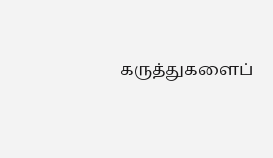கருத்துகளைப்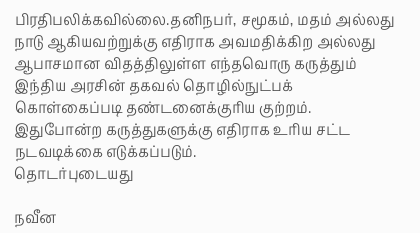பிரதிபலிக்கவில்லை.தனிநபர், சமூகம், மதம் அல்லது நாடு ஆகியவற்றுக்கு எதிராக அவமதிக்கிற அல்லது ஆபாசமான விதத்திலுள்ள எந்தவொரு கருத்தும் இந்திய அரசின் தகவல் தொழில்நுட்பக் கொள்கைப்படி தண்டனைக்குரிய குற்றம். இதுபோன்ற கருத்துகளுக்கு எதிராக உரிய சட்ட நடவடிக்கை எடுக்கப்படும்.
தொடர்புடையது

நவீன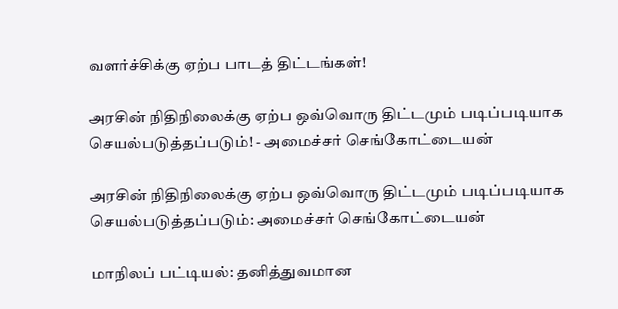வளர்ச்சிக்கு ஏற்ப பாடத் திட்டங்கள்!

அரசின் நிதிநிலைக்கு ஏற்ப ஒவ்வொரு திட்டமும் படிப்படியாக செயல்படுத்தப்படும்! - அமைச்சர் செங்கோட்டையன்

அரசின் நிதிநிலைக்கு ஏற்ப ஒவ்வொரு திட்டமும் படிப்படியாக செயல்படுத்தப்படும்: அமைச்சர் செங்கோட்டையன்

மாநிலப் பட்டியல்: தனித்துவமான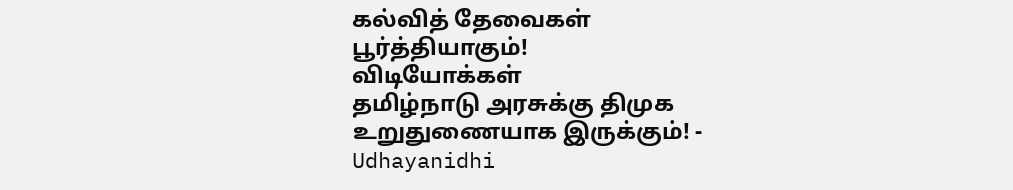கல்வித் தேவைகள் பூர்த்தியாகும்!
விடியோக்கள்
தமிழ்நாடு அரசுக்கு திமுக உறுதுணையாக இருக்கும்! - Udhayanidhi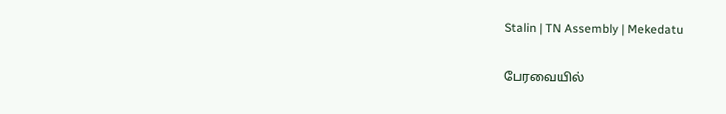Stalin | TN Assembly | Mekedatu

பேரவையில்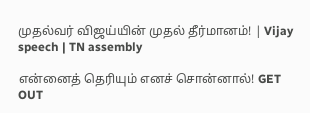முதல்வர் விஜய்யின் முதல் தீர்மானம்! | Vijay speech | TN assembly

என்னைத் தெரியும் எனச் சொன்னால்! GET OUT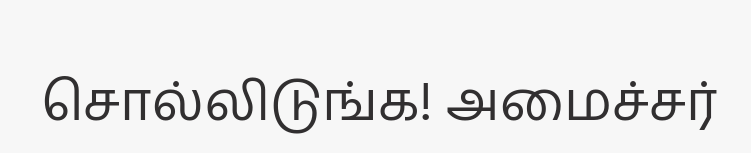சொல்லிடுங்க! அமைச்சர்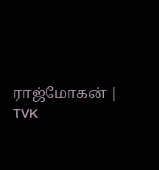ராஜ்மோகன் | TVK